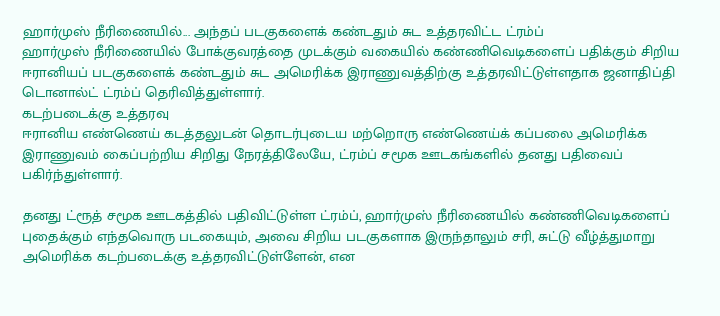ஹார்முஸ் நீரிணையில்... அந்தப் படகுகளைக் கண்டதும் சுட உத்தரவிட்ட ட்ரம்ப்
ஹார்முஸ் நீரிணையில் போக்குவரத்தை முடக்கும் வகையில் கண்ணிவெடிகளைப் பதிக்கும் சிறிய ஈரானியப் படகுகளைக் கண்டதும் சுட அமெரிக்க இராணுவத்திற்கு உத்தரவிட்டுள்ளதாக ஜனாதிப்தி டொனால்ட் ட்ரம்ப் தெரிவித்துள்ளார்.
கடற்படைக்கு உத்தரவு
ஈரானிய எண்ணெய் கடத்தலுடன் தொடர்புடைய மற்றொரு எண்ணெய்க் கப்பலை அமெரிக்க இராணுவம் கைப்பற்றிய சிறிது நேரத்திலேயே, ட்ரம்ப் சமூக ஊடகங்களில் தனது பதிவைப் பகிர்ந்துள்ளார்.

தனது ட்ரூத் சமூக ஊடகத்தில் பதிவிட்டுள்ள ட்ரம்ப், ஹார்முஸ் நீரிணையில் கண்ணிவெடிகளைப் புதைக்கும் எந்தவொரு படகையும், அவை சிறிய படகுகளாக இருந்தாலும் சரி, சுட்டு வீழ்த்துமாறு அமெரிக்க கடற்படைக்கு உத்தரவிட்டுள்ளேன், என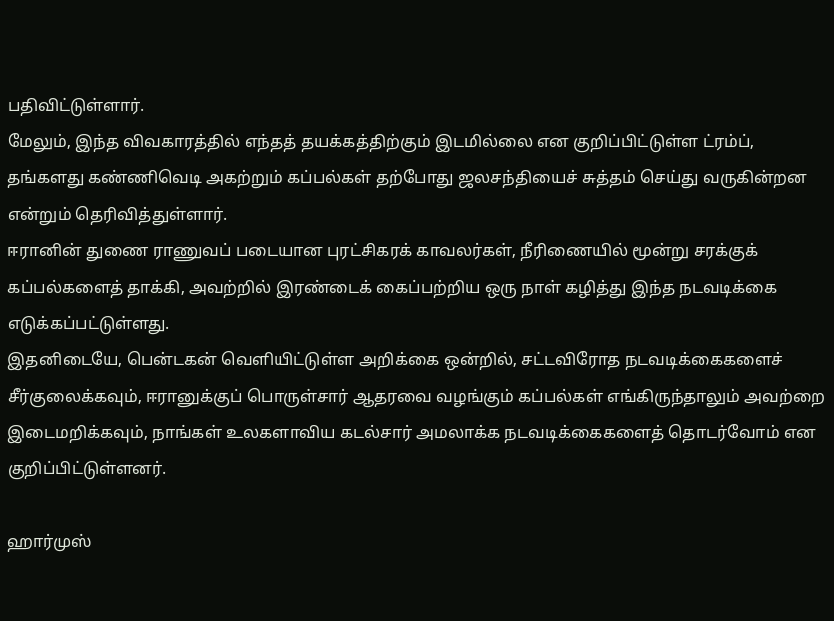பதிவிட்டுள்ளார்.
மேலும், இந்த விவகாரத்தில் எந்தத் தயக்கத்திற்கும் இடமில்லை என குறிப்பிட்டுள்ள ட்ரம்ப், தங்களது கண்ணிவெடி அகற்றும் கப்பல்கள் தற்போது ஜலசந்தியைச் சுத்தம் செய்து வருகின்றன என்றும் தெரிவித்துள்ளார்.
ஈரானின் துணை ராணுவப் படையான புரட்சிகரக் காவலர்கள், நீரிணையில் மூன்று சரக்குக் கப்பல்களைத் தாக்கி, அவற்றில் இரண்டைக் கைப்பற்றிய ஒரு நாள் கழித்து இந்த நடவடிக்கை எடுக்கப்பட்டுள்ளது.
இதனிடையே, பென்டகன் வெளியிட்டுள்ள அறிக்கை ஒன்றில், சட்டவிரோத நடவடிக்கைகளைச் சீர்குலைக்கவும், ஈரானுக்குப் பொருள்சார் ஆதரவை வழங்கும் கப்பல்கள் எங்கிருந்தாலும் அவற்றை இடைமறிக்கவும், நாங்கள் உலகளாவிய கடல்சார் அமலாக்க நடவடிக்கைகளைத் தொடர்வோம் என குறிப்பிட்டுள்ளனர்.

ஹார்முஸ்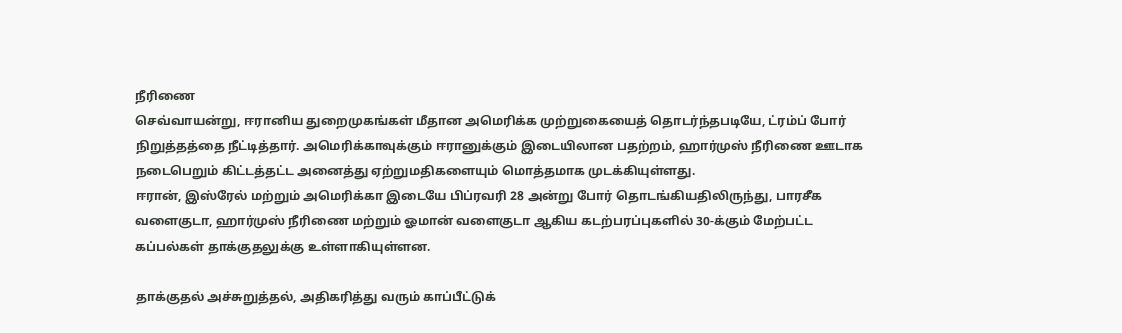நீரிணை
செவ்வாயன்று, ஈரானிய துறைமுகங்கள் மீதான அமெரிக்க முற்றுகையைத் தொடர்ந்தபடியே, ட்ரம்ப் போர் நிறுத்தத்தை நீட்டித்தார். அமெரிக்காவுக்கும் ஈரானுக்கும் இடையிலான பதற்றம், ஹார்முஸ் நீரிணை ஊடாக நடைபெறும் கிட்டத்தட்ட அனைத்து ஏற்றுமதிகளையும் மொத்தமாக முடக்கியுள்ளது.
ஈரான், இஸ்ரேல் மற்றும் அமெரிக்கா இடையே பிப்ரவரி 28 அன்று போர் தொடங்கியதிலிருந்து, பாரசீக வளைகுடா, ஹார்முஸ் நீரிணை மற்றும் ஓமான் வளைகுடா ஆகிய கடற்பரப்புகளில் 30-க்கும் மேற்பட்ட கப்பல்கள் தாக்குதலுக்கு உள்ளாகியுள்ளன.

தாக்குதல் அச்சுறுத்தல், அதிகரித்து வரும் காப்பீட்டுக்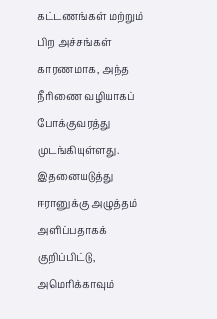கட்டணங்கள் மற்றும் பிற அச்சங்கள் காரணமாக, அந்த நீரிணை வழியாகப் போக்குவரத்து முடங்கியுள்ளது. இதனையடுத்து ஈரானுக்கு அழுத்தம் அளிப்பதாகக் குறிப்பிட்டு, அமெரிக்காவும்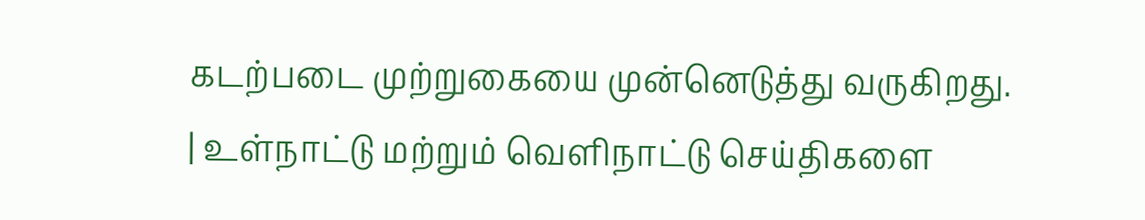கடற்படை முற்றுகையை முன்னெடுத்து வருகிறது.
| உள்நாட்டு மற்றும் வெளிநாட்டு செய்திகளை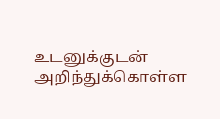உடனுக்குடன் அறிந்துக்கொள்ள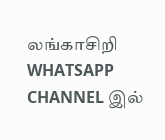லங்காசிறி WHATSAPP CHANNEL இல்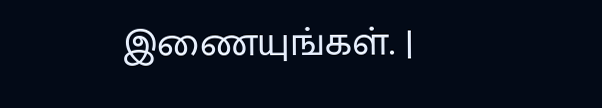இணையுங்கள். |